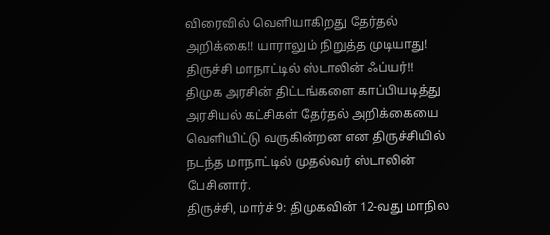விரைவில் வெளியாகிறது தேர்தல் அறிக்கை!! யாராலும் நிறுத்த முடியாது! திருச்சி மாநாட்டில் ஸ்டாலின் ஃப்யர்!!
திமுக அரசின் திட்டங்களை காப்பியடித்து அரசியல் கட்சிகள் தேர்தல் அறிக்கையை வெளியிட்டு வருகின்றன என திருச்சியில் நடந்த மாநாட்டில் முதல்வர் ஸ்டாலின் பேசினார்.
திருச்சி, மார்ச் 9: திமுகவின் 12-வது மாநில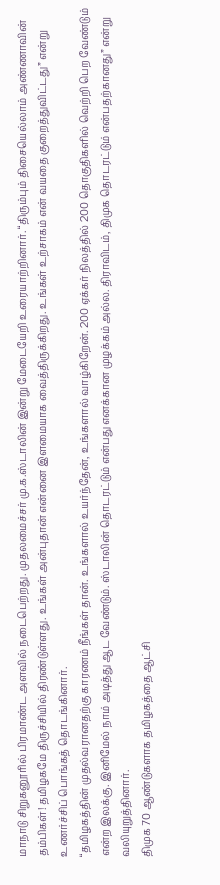மாநாடு சிறுகனூரில் பிரமாண்ட அளவில் நடைபெற்றது. முதலமைச்சர் மு.க.ஸ்டாலின் இன்று மேடையேறி உரையாற்றினார். “திரும்பும் திசையெல்லாம் அண்ணாவின் தம்பிகள்! தமிழகமே திருச்சியில் திரண்டுள்ளது. உங்கள் அன்புதான் என்னை இளமையாக வைத்திருக்கிறது. உங்கள் உற்சாகம் என் வயதை குறைத்துவிட்டது” என்று உணர்ச்சிப் பொங்கத் தொடங்கினார்.
“தமிழகத்தின் முதல்வரானதற்கு காரணம் நீங்கள் தான். உங்களால் உயர்ந்தேன், உங்களால் வாழ்கிறேன். 200 ஏக்கர் நிலத்தில் 200 தொகுதிகளில் வெற்றி பெற வேண்டும் என்ற இலக்கு. இனிமேல் நாம் அடித்து ஆட வேண்டும். ஸ்டாலின் தொடரட்டும் என்பது எனக்கான முழக்கம் அல்ல. திராவிடம், திமுக தொடரட்டும் என்பதற்கானது” என்று வலியுறுத்தினார்.
திமுக 70 ஆண்டுகளாக தமிழகத்தை ஆட்சி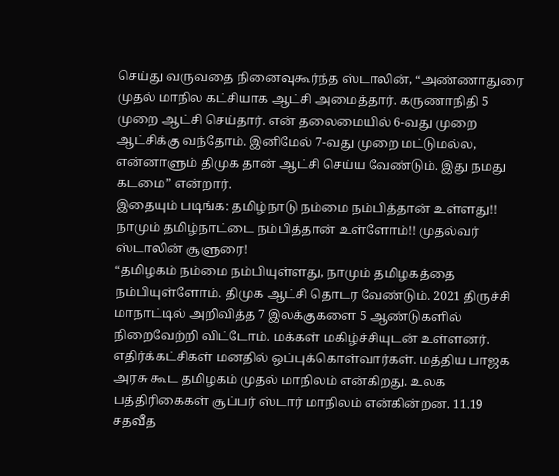செய்து வருவதை நினைவுகூர்ந்த ஸ்டாலின், “அண்ணாதுரை முதல் மாநில கட்சியாக ஆட்சி அமைத்தார். கருணாநிதி 5 முறை ஆட்சி செய்தார். என் தலைமையில் 6-வது முறை ஆட்சிக்கு வந்தோம். இனிமேல் 7-வது முறை மட்டுமல்ல, என்னாளும் திமுக தான் ஆட்சி செய்ய வேண்டும். இது நமது கடமை” என்றார்.
இதையும் படிங்க: தமிழ்நாடு நம்மை நம்பித்தான் உள்ளது!! நாமும் தமிழ்நாட்டை நம்பித்தான் உள்ளோம்!! முதல்வர் ஸ்டாலின் சூளுரை!
“தமிழகம் நம்மை நம்பியுள்ளது, நாமும் தமிழகத்தை நம்பியுள்ளோம். திமுக ஆட்சி தொடர வேண்டும். 2021 திருச்சி மாநாட்டில் அறிவித்த 7 இலக்குகளை 5 ஆண்டுகளில் நிறைவேற்றி விட்டோம். மக்கள் மகிழ்ச்சியுடன் உள்ளனர். எதிர்க்கட்சிகள் மனதில் ஒப்புக்கொள்வார்கள். மத்திய பாஜக அரசு கூட தமிழகம் முதல் மாநிலம் என்கிறது. உலக பத்திரிகைகள் சூப்பர் ஸ்டார் மாநிலம் என்கின்றன. 11.19 சதவீத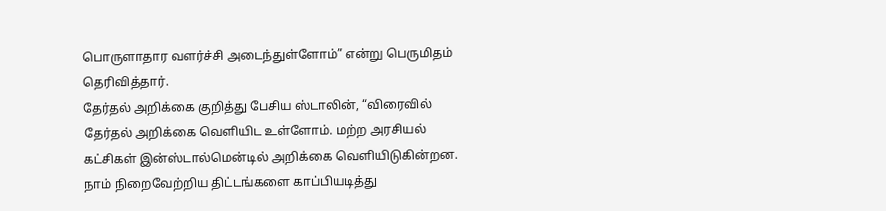பொருளாதார வளர்ச்சி அடைந்துள்ளோம்” என்று பெருமிதம் தெரிவித்தார்.
தேர்தல் அறிக்கை குறித்து பேசிய ஸ்டாலின், “விரைவில் தேர்தல் அறிக்கை வெளியிட உள்ளோம். மற்ற அரசியல் கட்சிகள் இன்ஸ்டால்மென்டில் அறிக்கை வெளியிடுகின்றன. நாம் நிறைவேற்றிய திட்டங்களை காப்பியடித்து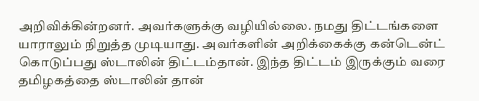அறிவிக்கின்றனர். அவர்களுக்கு வழியில்லை. நமது திட்டங்களை யாராலும் நிறுத்த முடியாது. அவர்களின் அறிக்கைக்கு கன்டென்ட் கொடுப்பது ஸ்டாலின் திட்டம்தான். இந்த திட்டம் இருக்கும் வரை தமிழகத்தை ஸ்டாலின் தான்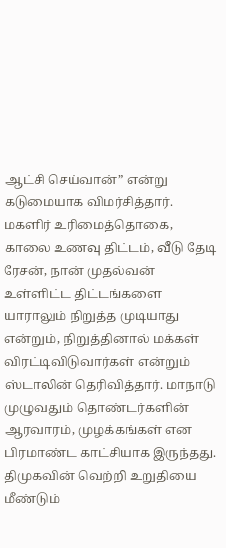ஆட்சி செய்வான்” என்று கடுமையாக விமர்சித்தார்.
மகளிர் உரிமைத்தொகை, காலை உணவு திட்டம், வீடு தேடி ரேசன், நான் முதல்வன் உள்ளிட்ட திட்டங்களை யாராலும் நிறுத்த முடியாது என்றும், நிறுத்தினால் மக்கள் விரட்டிவிடுவார்கள் என்றும் ஸ்டாலின் தெரிவித்தார். மாநாடு முழுவதும் தொண்டர்களின் ஆரவாரம், முழக்கங்கள் என பிரமாண்ட காட்சியாக இருந்தது. திமுகவின் வெற்றி உறுதியை மீண்டும்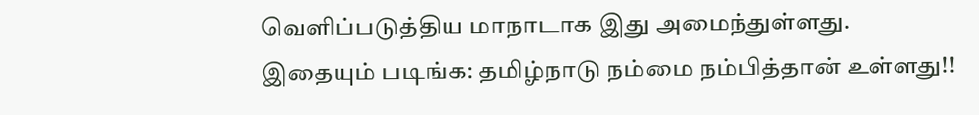வெளிப்படுத்திய மாநாடாக இது அமைந்துள்ளது.
இதையும் படிங்க: தமிழ்நாடு நம்மை நம்பித்தான் உள்ளது!!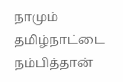நாமும் தமிழ்நாட்டை நம்பித்தான்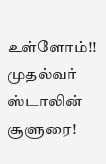உள்ளோம்!! முதல்வர் ஸ்டாலின் சூளுரை!